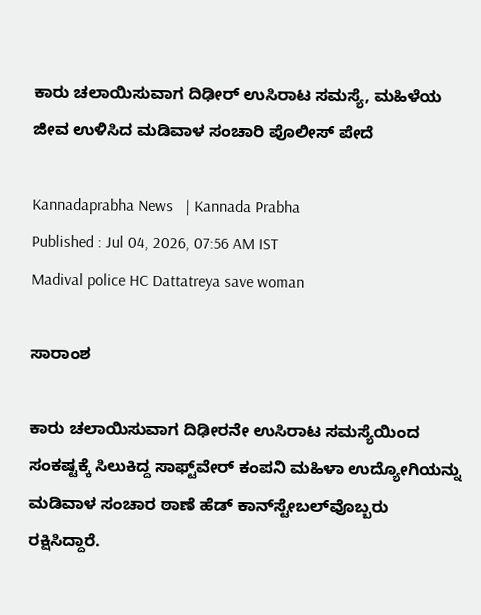ಕಾರು ಚಲಾಯಿಸುವಾಗ ದಿಢೀರ್ ಉಸಿರಾಟ ಸಮಸ್ಯೆ, ಮಹಿಳೆಯ ಜೀವ ಉಳಿಸಿದ ಮಡಿವಾಳ ಸಂಚಾರಿ ಪೊಲೀಸ್ ಪೇದೆ

Kannadaprabha News   | Kannada Prabha
Published : Jul 04, 2026, 07:56 AM IST
Madival police HC Dattatreya save woman

ಸಾರಾಂಶ

ಕಾರು ಚಲಾಯಿಸುವಾಗ ದಿಢೀರನೇ ಉಸಿರಾಟ ಸಮಸ್ಯೆಯಿಂದ ಸಂಕಷ್ಟಕ್ಕೆ ಸಿಲುಕಿದ್ದ ಸಾಫ್ಟ್‌ವೇರ್ ಕಂಪನಿ ಮಹಿಳಾ ಉದ್ಯೋಗಿಯನ್ನು ಮಡಿವಾಳ ಸಂಚಾರ ಠಾಣೆ ಹೆಡ್‌ ಕಾನ್‌ಸ್ಟೇಬಲ್‌ವೊಬ್ಬರು ರಕ್ಷಿಸಿದ್ದಾರೆ.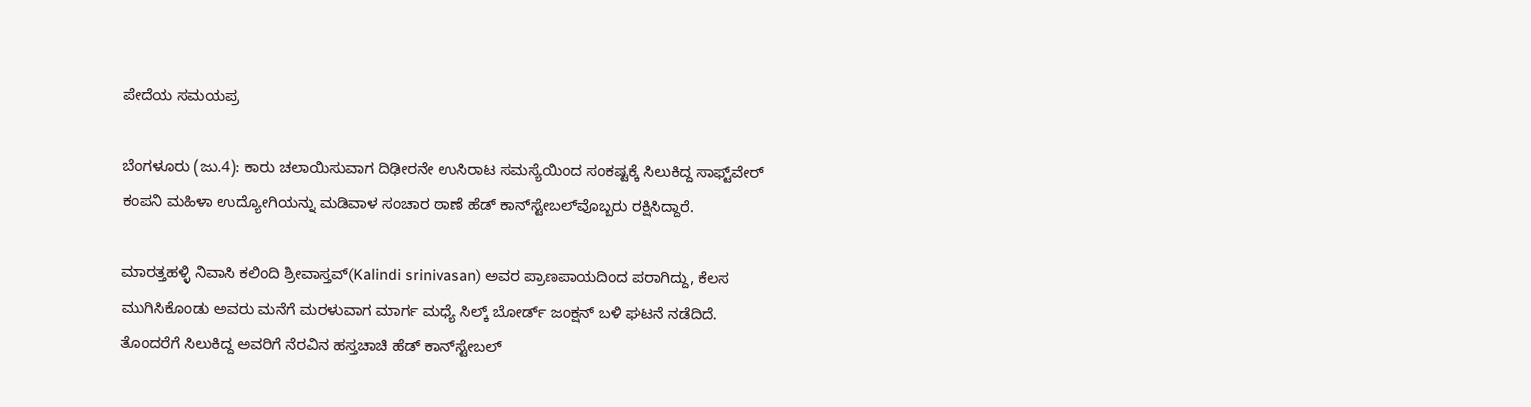ಪೇದೆಯ ಸಮಯಪ್ರ

ಬೆಂಗಳೂರು (ಜು.4): ಕಾರು ಚಲಾಯಿಸುವಾಗ ದಿಢೀರನೇ ಉಸಿರಾಟ ಸಮಸ್ಯೆಯಿಂದ ಸಂಕಷ್ಟಕ್ಕೆ ಸಿಲುಕಿದ್ದ ಸಾಫ್ಟ್‌ವೇರ್ ಕಂಪನಿ ಮಹಿಳಾ ಉದ್ಯೋಗಿಯನ್ನು ಮಡಿವಾಳ ಸಂಚಾರ ಠಾಣೆ ಹೆಡ್‌ ಕಾನ್‌ಸ್ಟೇಬಲ್‌ವೊಬ್ಬರು ರಕ್ಷಿಸಿದ್ದಾರೆ.

ಮಾರತ್ತಹಳ್ಳಿ ನಿವಾಸಿ ಕಲಿಂದಿ ಶ್ರೀವಾಸ್ತವ್‌(Kalindi srinivasan) ಅವರ ಪ್ರಾಣಪಾಯದಿಂದ ಪರಾಗಿದ್ದು, ಕೆಲಸ ಮುಗಿಸಿಕೊಂಡು ಅವರು ಮನೆಗೆ ಮರಳುವಾಗ ಮಾರ್ಗ ಮಧ್ಯೆ ಸಿಲ್ಕ್ ಬೋರ್ಡ್ ಜಂಕ್ಷನ್‌ ಬಳಿ ಘಟನೆ ನಡೆದಿದೆ. ತೊಂದರೆಗೆ ಸಿಲುಕಿದ್ದ ಅವರಿಗೆ ನೆರವಿನ ಹಸ್ತಚಾಚಿ ಹೆಡ್‌ ಕಾನ್‌ಸ್ಟೇಬಲ್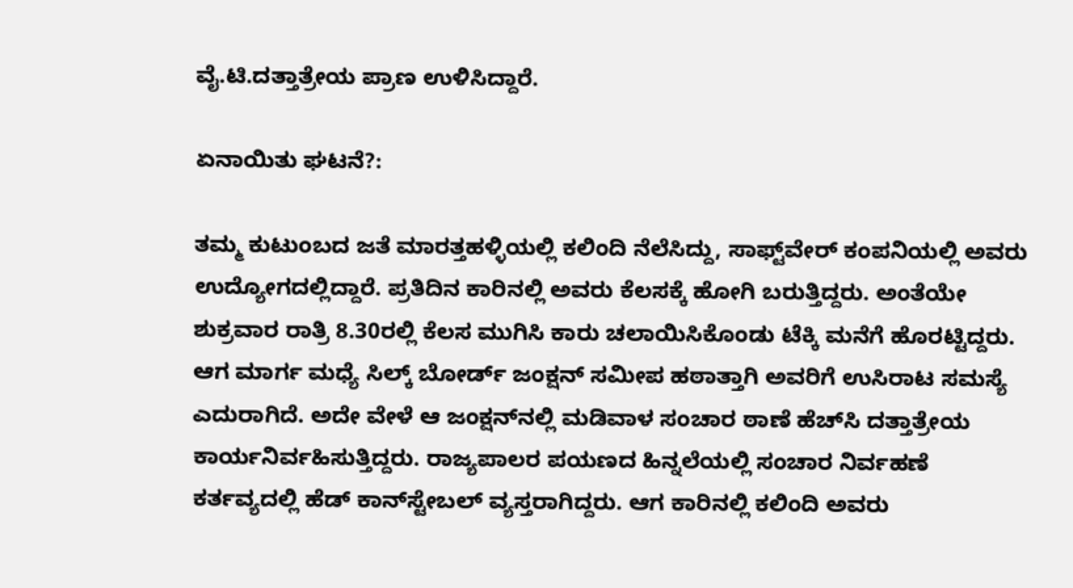ವೈ.ಟಿ.ದತ್ತಾತ್ರೇಯ ಪ್ರಾಣ ಉಳಿಸಿದ್ದಾರೆ.

ಏನಾಯಿತು ಘಟನೆ?:

ತಮ್ಮ ಕುಟುಂಬದ ಜತೆ ಮಾರತ್ತಹಳ್ಳಿಯಲ್ಲಿ ಕಲಿಂದಿ ನೆಲೆಸಿದ್ದು, ಸಾಫ್ಟ್‌ವೇರ್ ಕಂಪನಿಯಲ್ಲಿ ಅವರು ಉದ್ಯೋಗದಲ್ಲಿದ್ದಾರೆ. ಪ್ರತಿದಿನ ಕಾರಿನಲ್ಲಿ ಅವರು ಕೆಲಸಕ್ಕೆ ಹೋಗಿ ಬರುತ್ತಿದ್ದರು. ಅಂತೆಯೇ ಶುಕ್ರವಾರ ರಾತ್ರಿ 8.30ರಲ್ಲಿ ಕೆಲಸ ಮುಗಿಸಿ ಕಾರು ಚಲಾಯಿಸಿಕೊಂಡು ಟೆಕ್ಕಿ ಮನೆಗೆ ಹೊರಟ್ಟಿದ್ದರು. ಆಗ ಮಾರ್ಗ ಮಧ್ಯೆ ಸಿಲ್ಕ್ ಬೋರ್ಡ್ ಜಂಕ್ಷನ್ ಸಮೀಪ ಹಠಾತ್ತಾಗಿ ಅವರಿಗೆ ಉಸಿರಾಟ ಸಮಸ್ಯೆ ಎದುರಾಗಿದೆ. ಅದೇ ವೇಳೆ ಆ ಜಂಕ್ಷನ್‌ನಲ್ಲಿ ಮಡಿವಾಳ ಸಂಚಾರ ಠಾಣೆ ಹೆಚ್‌ಸಿ ದತ್ತಾತ್ರೇಯ ಕಾರ್ಯನಿರ್ವಹಿಸುತ್ತಿದ್ದರು. ರಾಜ್ಯಪಾಲರ ಪಯಣದ ಹಿನ್ನಲೆಯಲ್ಲಿ ಸಂಚಾರ ನಿರ್ವಹಣೆ ಕರ್ತವ್ಯದಲ್ಲಿ ಹೆಡ್‌ ಕಾನ್‌ಸ್ಟೇಬಲ್ ವ್ಯಸ್ತರಾಗಿದ್ದರು. ಆಗ ಕಾರಿನಲ್ಲಿ ಕಲಿಂದಿ ಅವರು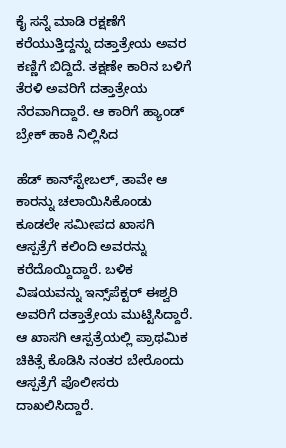ಕೈ ಸನ್ನೆ ಮಾಡಿ ರಕ್ಷಣೆಗೆ ಕರೆಯುತ್ತಿದ್ದನ್ನು ದತ್ತಾತ್ರೇಯ ಅವರ ಕಣ್ಣಿಗೆ ಬಿದ್ದಿದೆ. ತಕ್ಷಣೇ ಕಾರಿನ ಬಳಿಗೆ ತೆರಳಿ ಅವರಿಗೆ ದತ್ತಾತ್ರೇಯ ನೆರವಾಗಿದ್ದಾರೆ. ಆ ಕಾರಿಗೆ ಹ್ಯಾಂಡ್ ಬ್ರೇಕ್ ಹಾಕಿ ನಿಲ್ಲಿಸಿದ

ಹೆಡ್‌ ಕಾನ್‌ಸ್ಟೇಬಲ್‌, ತಾವೇ ಆ ಕಾರನ್ನು ಚಲಾಯಿಸಿಕೊಂಡು ಕೂಡಲೇ ಸಮೀಪದ ಖಾಸಗಿ ಆಸ್ಪತ್ರೆಗೆ ಕಲಿಂದಿ ಅವರನ್ನು ಕರೆದೊಯ್ದಿದ್ದಾರೆ. ಬಳಿಕ ವಿಷಯವನ್ನು ಇನ್ಸ್‌ಪೆಕ್ಟರ್‌ ಈಶ್ವರಿ ಅವರಿಗೆ ದತ್ತಾತ್ರೇಯ ಮುಟ್ಟಿಸಿದ್ದಾರೆ. ಆ ಖಾಸಗಿ ಆಸ್ಪತ್ರೆಯಲ್ಲಿ ಪ್ರಾಥಮಿಕ ಚಿಕಿತ್ಸೆ ಕೊಡಿಸಿ ನಂತರ ಬೇರೊಂದು ಆಸ್ಪತ್ರೆಗೆ ಪೊಲೀಸರು ದಾಖಲಿಸಿದ್ದಾರೆ.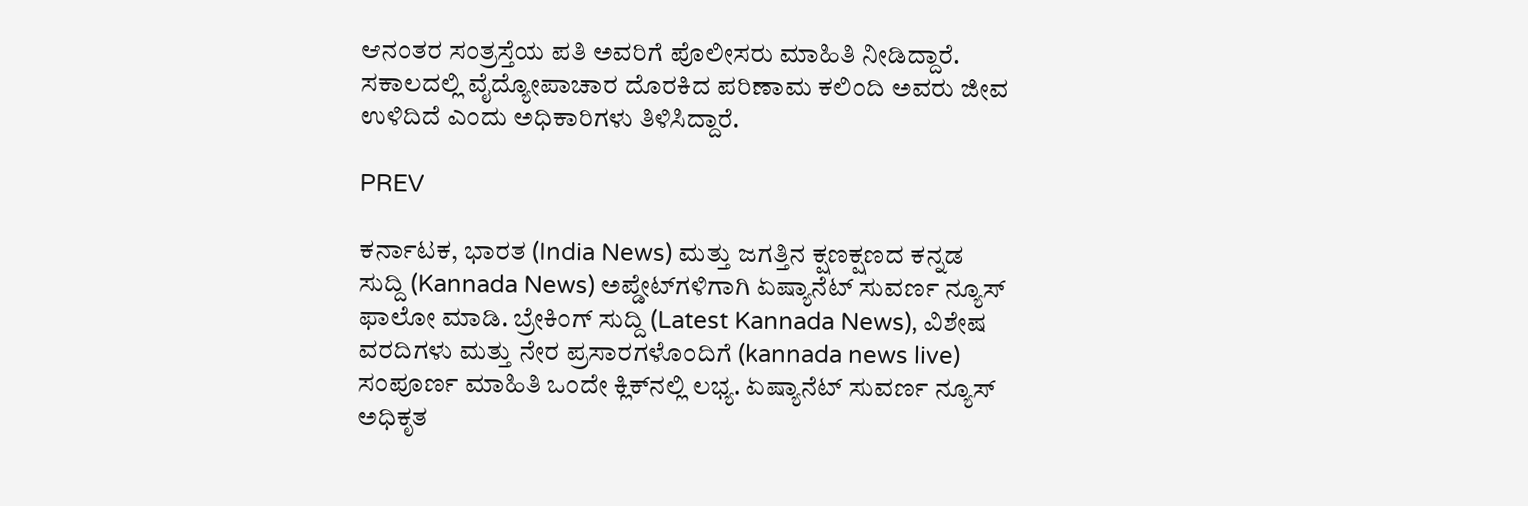ಆನಂತರ ಸಂತ್ರಸ್ತೆಯ ಪತಿ ಅವರಿಗೆ ಪೊಲೀಸರು ಮಾಹಿತಿ ನೀಡಿದ್ದಾರೆ. ಸಕಾಲದಲ್ಲಿ ವೈದ್ಯೋಪಾಚಾರ ದೊರಕಿದ ಪರಿಣಾಮ ಕಲಿಂದಿ ಅವರು ಜೀವ ಉಳಿದಿದೆ ಎಂದು ಅಧಿಕಾರಿಗಳು ತಿಳಿಸಿದ್ದಾರೆ.

PREV

ಕರ್ನಾಟಕ, ಭಾರತ (India News) ಮತ್ತು ಜಗತ್ತಿನ ಕ್ಷಣಕ್ಷಣದ ಕನ್ನಡ ಸುದ್ದಿ (Kannada News) ಅಪ್ಡೇಟ್‌ಗಳಿಗಾಗಿ ಏಷ್ಯಾನೆಟ್ ಸುವರ್ಣ ನ್ಯೂಸ್‌ ಫಾಲೋ ಮಾಡಿ. ಬ್ರೇಕಿಂಗ್ ಸುದ್ದಿ (Latest Kannada News), ವಿಶೇಷ ವರದಿಗಳು ಮತ್ತು ನೇರ ಪ್ರಸಾರಗಳೊಂದಿಗೆ (kannada news live) ಸಂಪೂರ್ಣ ಮಾಹಿತಿ ಒಂದೇ ಕ್ಲಿಕ್‌ನಲ್ಲಿ ಲಭ್ಯ. ಏಷ್ಯಾನೆಟ್ ಸುವರ್ಣ ನ್ಯೂಸ್ ಅಧಿಕೃತ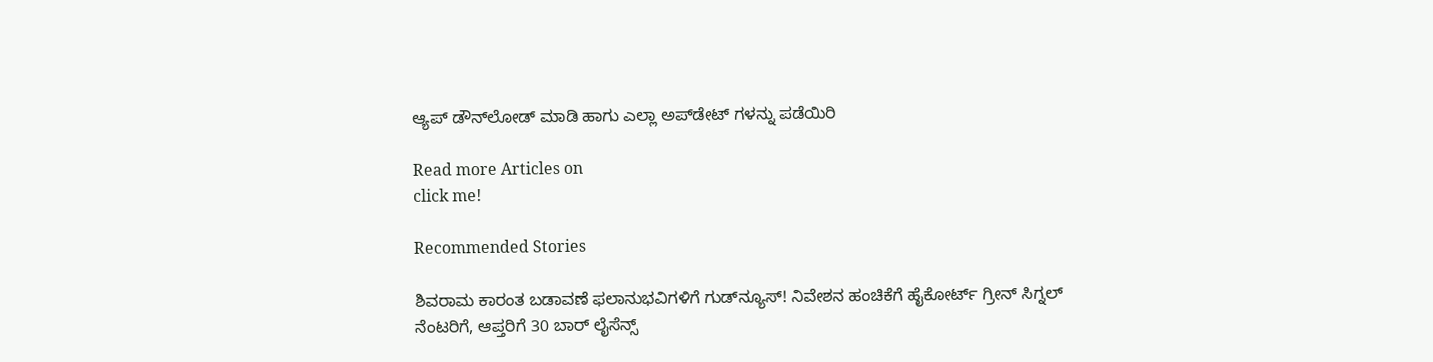ಆ್ಯಪ್ ಡೌನ್‌ಲೋಡ್ ಮಾಡಿ ಹಾಗು ಎಲ್ಲಾ ಅಪ್‌ಡೇಟ್ ಗಳನ್ನು ಪಡೆಯಿರಿ

Read more Articles on
click me!

Recommended Stories

ಶಿವರಾಮ ಕಾರಂತ ಬಡಾವಣೆ ಫಲಾನುಭವಿಗಳಿಗೆ ಗುಡ್‌ನ್ಯೂಸ್! ನಿವೇಶನ ಹಂಚಿಕೆಗೆ ಹೈಕೋರ್ಟ್‌ ಗ್ರೀನ್ ಸಿಗ್ನಲ್
ನೆಂಟರಿಗೆ, ಆಪ್ತರಿಗೆ 30 ಬಾರ್‌ ಲೈಸೆನ್ಸ್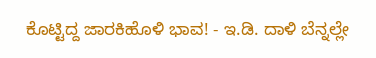ಕೊಟ್ಟಿದ್ದ ಜಾರಕಿಹೊಳಿ ಭಾವ! - ಇ.ಡಿ. ದಾಳಿ ಬೆನ್ನಲ್ಲೇ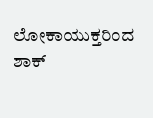ಲೋಕಾಯುಕ್ತರಿಂದ ಶಾಕ್